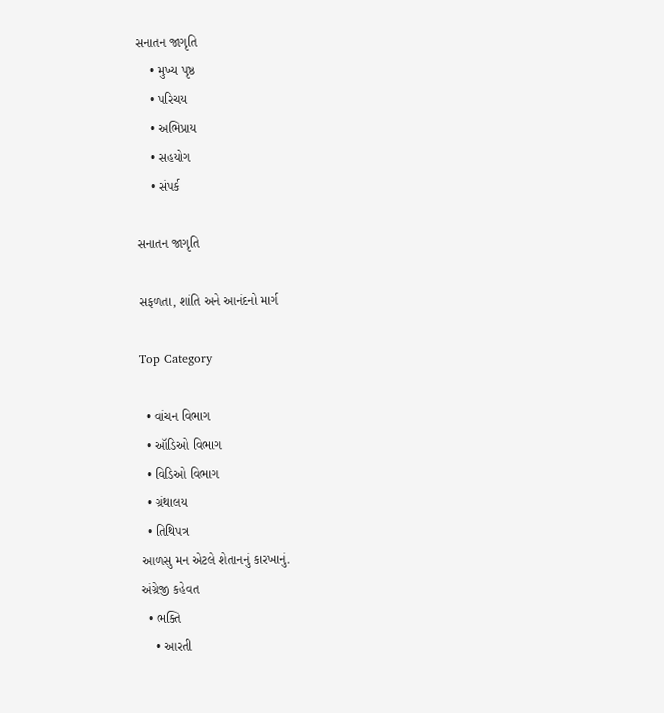સનાતન જાગૃતિ
    • મુખ્ય પૃષ્ઠ
    • પરિચય
    • અભિપ્રાય
    • સહયોગ
    • સંપર્ક

સનાતન જાગૃતિ

સફળતા, શાંતિ અને આનંદનો માર્ગ

Top Category

  • વાંચન વિભાગ
  • ઑડિઓ વિભાગ
  • વિડિઓ વિભાગ
  • ગ્રંથાલય
  • તિથિપત્ર
આળસુ મન એટલે શેતાનનું કારખાનું.
અંગ્રેજી કહેવત
  • ભક્તિ
    • આરતી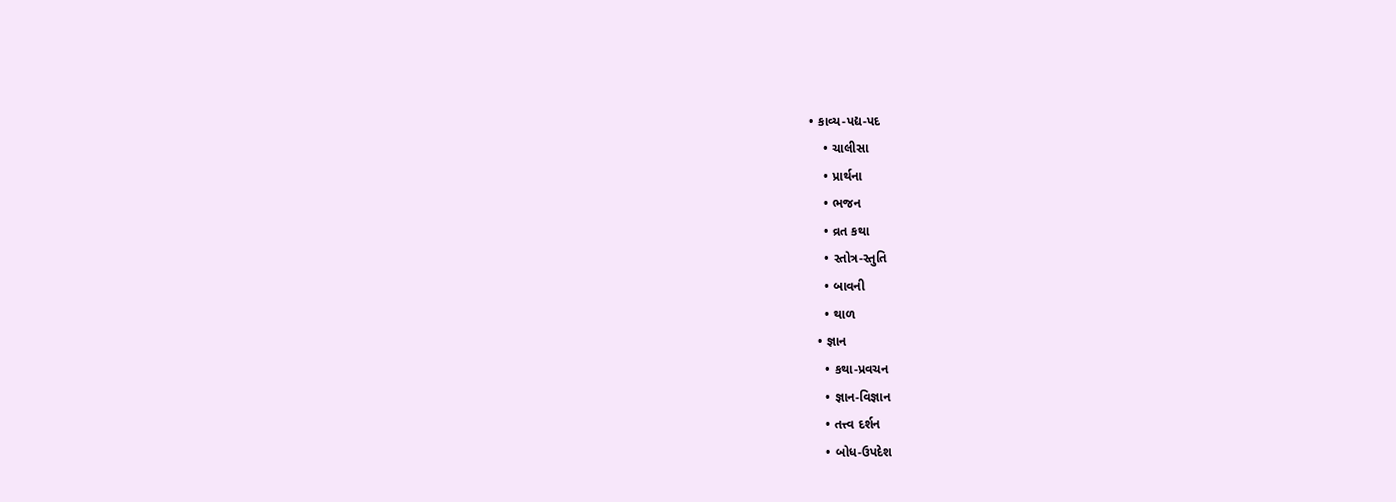• કાવ્ય-પદ્ય-પદ
    • ચાલીસા
    • પ્રાર્થના
    • ભજન
    • વ્રત કથા
    • સ્તોત્ર-સ્તુતિ
    • બાવની
    • થાળ
  • જ્ઞાન
    • કથા-પ્રવચન
    • જ્ઞાન-વિજ્ઞાન
    • તત્ત્વ દર્શન
    • બોધ-ઉપદેશ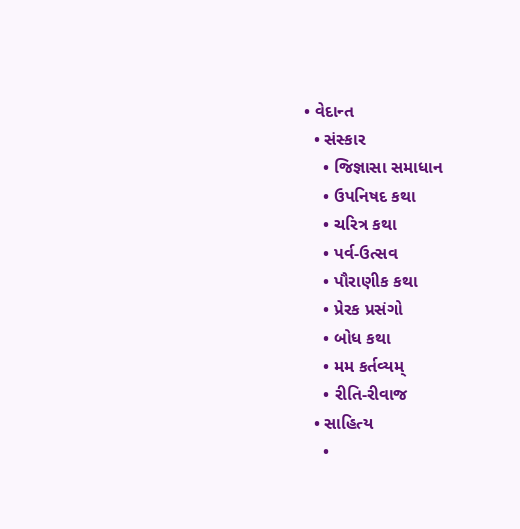• વેદાન્ત
  • સંસ્કાર
    • જિજ્ઞાસા સમાધાન
    • ઉપનિષદ કથા
    • ચરિત્ર કથા
    • પર્વ-ઉત્સવ
    • પૌરાણીક કથા
    • પ્રેરક પ્રસંગો
    • બોધ કથા
    • મમ કર્તવ્યમ્
    • રીતિ-રીવાજ
  • સાહિત્ય
    •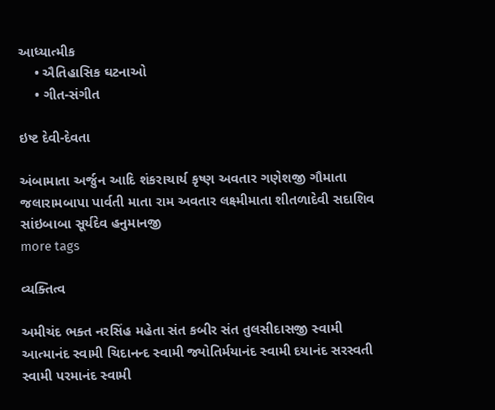આધ્યાત્મીક
    • ઐતિહાસિક ઘટનાઓ
    • ગીત-સંગીત

ઇષ્ટ દેવી-દેવતા

અંબામાતા અર્જુન આદિ શંકરાચાર્ય કૃષ્ણ અવતાર ગણેશજી ગૌમાતા જલારામબાપા પાર્વતી માતા રામ અવતાર લક્ષ્મીમાતા શીતળાદેવી સદાશિવ સાંઇબાબા સૂર્યદેવ હનુમાનજી
more tags

વ્યક્તિત્વ

અમીચંદ ભક્ત નરસિંહ મહેતા સંત કબીર સંત તુલસીદાસજી સ્વામી આત્માનંદ સ્વામી ચિદાનન્દ સ્વામી જ્યોતિર્મયાનંદ સ્વામી દયાનંદ સરસ્વતી સ્વામી પરમાનંદ સ્વામી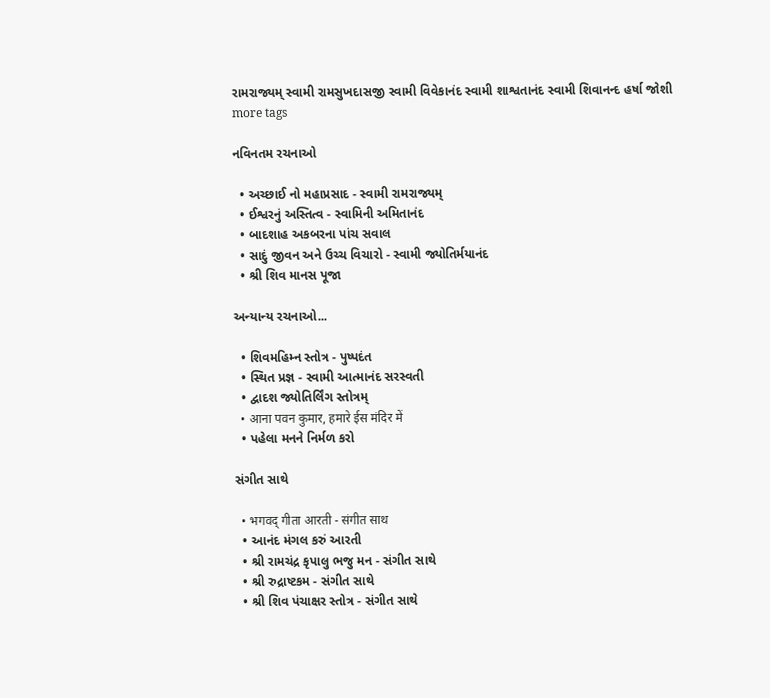રામરાજ્યમ્ સ્વામી રામસુખદાસજી સ્વામી વિવેકાનંદ સ્વામી શાશ્વતાનંદ સ્વામી શિવાનન્દ હર્ષા જોશી
more tags

નવિનતમ રચનાઓ

  • અચ્છાઈ નો મહાપ્રસાદ - સ્વામી રામરાજ્યમ્
  • ઈશ્વરનું અસ્તિત્વ - સ્વામિની અમિતાનંદ
  • બાદશાહ અકબરના પાંચ સવાલ
  • સાદું જીવન અને ઉચ્ચ વિચારો - સ્વામી જ્યોતિર્મયાનંદ
  • શ્રી શિવ માનસ પૂજા

અન્યાન્ય રચનાઓ...

  • શિવમહિમ્ન સ્તોત્ર - પુષ્પદંત
  • સ્થિત પ્રજ્ઞ - સ્વામી આત્માનંદ સરસ્વતી
  • દ્વાદશ જ્યોતિર્લિંગ સ્તોત્રમ્
  • आना पवन कुमार, हमारे ईस मंदिर में
  • પહેલા મનને નિર્મળ કરો

સંગીત સાથે

  • भगवद्‍ गीता आरती - संगीत साथ
  • આનંદ મંગલ કરું આરતી
  • શ્રી રામચંદ્ર કૃપાલુ ભજુ મન - સંગીત સાથે
  • શ્રી રુદ્રાષ્ટકમ - સંગીત સાથે
  • શ્રી શિવ પંચાક્ષર સ્તોત્ર - સંગીત સાથે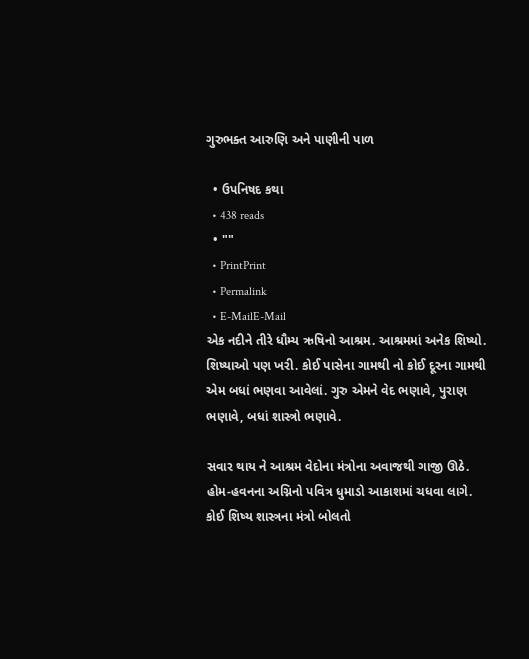ગુરુભક્ત આરુણિ અને પાણીની પાળ

  • ઉપનિષદ કથા
  • 438 reads
  • ""
  • PrintPrint
  • Permalink
  • E-MailE-Mail
એક નદીને તીરે ધૌમ્ય ઋષિનો આશ્રમ. આશ્રમમાં અનેક શિષ્યો. શિષ્યાઓ પણ ખરી. કોઈ પાસેના ગામથી નો કોઈ દૂરના ગામથી એમ બધાં ભણવા આવેલાં. ગુરુ એમને વેદ ભણાવે, પુરાણ ભણાવે, બધાં શાસ્ત્રો ભણાવે.

સવાર થાય ને આશ્રમ વેદોના મંત્રોના અવાજથી ગાજી ઊઠે. હોમ-હવનના અગ્નિનો પવિત્ર ધુમાડો આકાશમાં ચધવા લાગે. કોઈ શિષ્ય શાસ્ત્રના મંત્રો બોલતો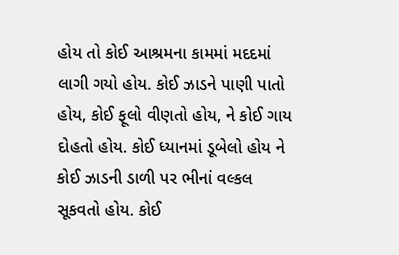હોય તો કોઈ આશ્રમના કામમાં મદદમાં લાગી ગયો હોય. કોઈ ઝાડને પાણી પાતો હોય, કોઈ ફૂલો વીણતો હોય, ને કોઈ ગાય દોહતો હોય. કોઈ ધ્યાનમાં ડૂબેલો હોય ને કોઈ ઝાડની ડાળી પર ભીનાં વલ્કલ સૂકવતો હોય. કોઈ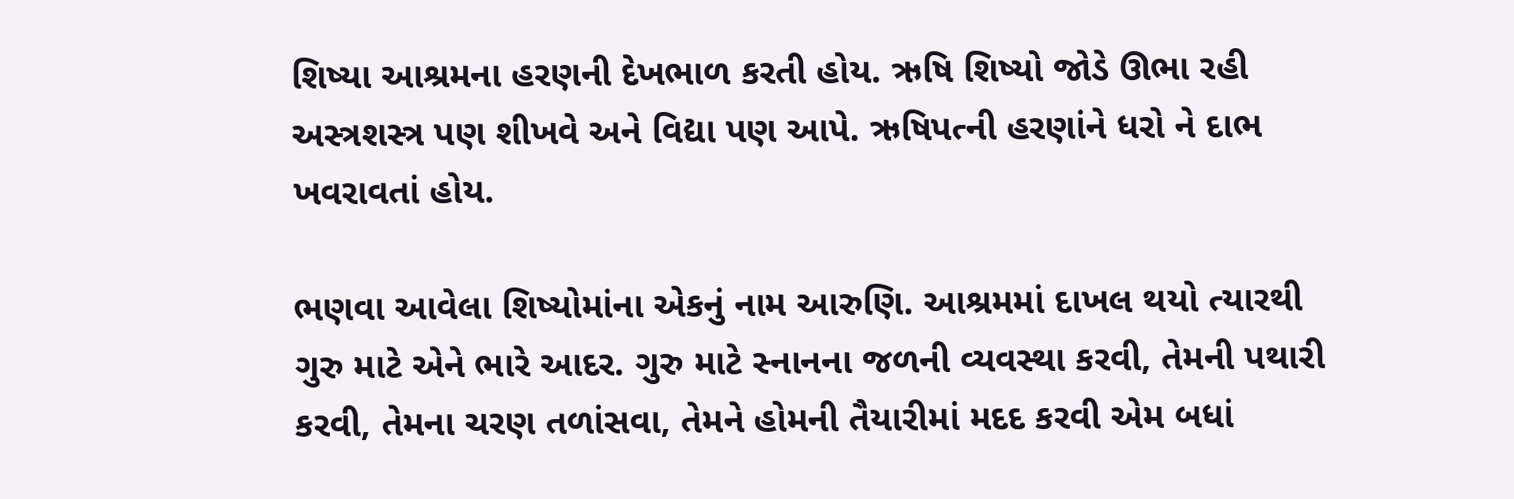શિષ્યા આશ્રમના હરણની દેખભાળ કરતી હોય. ઋષિ શિષ્યો જોડે ઊભા રહી અસ્ત્રશસ્ત્ર પણ શીખવે અને વિદ્યા પણ આપે. ઋષિપત્ની હરણાંને ધરો ને દાભ ખવરાવતાં હોય.

ભણવા આવેલા શિષ્યોમાંના એકનું નામ આરુણિ. આશ્રમમાં દાખલ થયો ત્યારથી ગુરુ માટે એને ભારે આદર. ગુરુ માટે સ્નાનના જળની વ્યવસ્થા કરવી, તેમની પથારી કરવી, તેમના ચરણ તળાંસવા, તેમને હોમની તૈયારીમાં મદદ કરવી એમ બધાં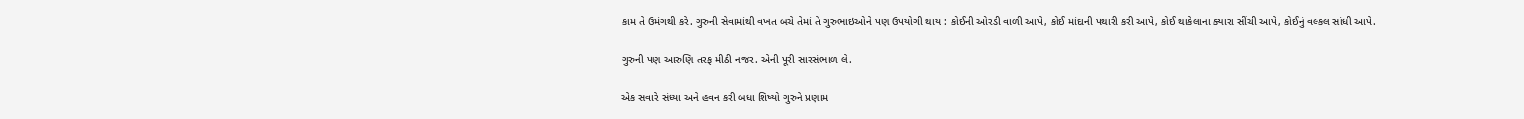કામ તે ઉમંગથી કરે. ગુરુની સેવામાંથી વખત બચે તેમાં તે ગુરુભાઇઓને પણ ઉપયોગી થાય : કોઈની ઓરડી વાળી આપે, કોઈ માંદાની પથારી કરી આપે, કોઈ થાકેલાના ક્યારા સીંચી આપે, કોઈનું વલ્કલ સાંધી આપે.

ગુરુની પણ આરુણિ તરફ મીઠી નજર. એની પૂરી સારસંભાળ લે.

એક સવારે સંધ્યા અને હવન કરી બધા શિષ્યો ગુરુને પ્રણામ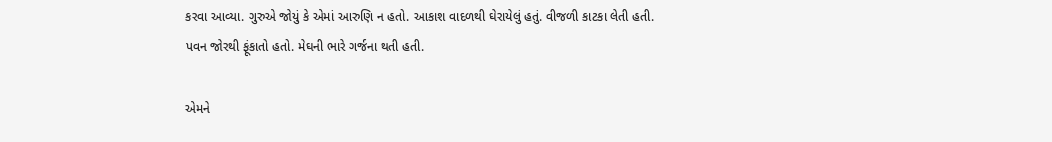કરવા આવ્યા. ગુરુએ જોયું કે એમાં આરુણિ ન હતો. આકાશ વાદળથી ઘેરાયેલું હતું. વીજળી કાટકા લેતી હતી. પવન જોરથી ફૂંકાતો હતો. મેઘની ભારે ગર્જના થતી હતી.

એમને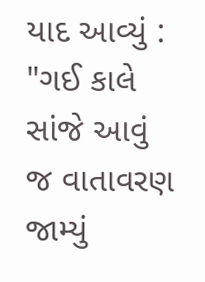યાદ આવ્યું : "ગઈ કાલે સાંજે આવું જ વાતાવરણ જામ્યું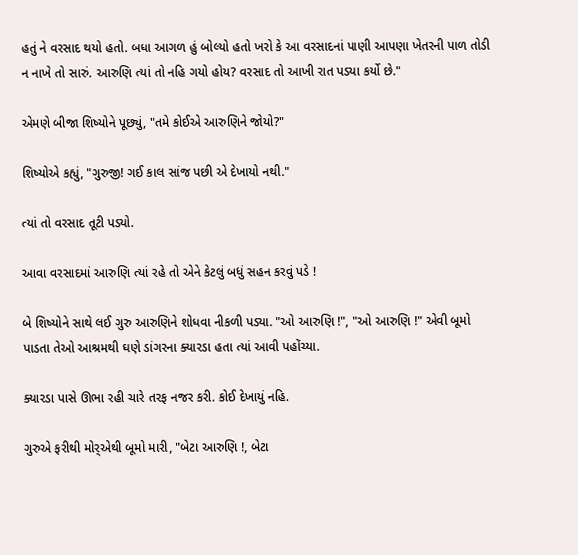હતું ને વરસાદ થયો હતો. બધા આગળ હું બોલ્યો હતો ખરો કે આ વરસાદનાં પાણી આપણા ખેતરની પાળ તોડી ન નાખે તો સારું. આરુણિ ત્યાં તો નહિ ગયો હોય? વરસાદ તો આખી રાત પડ્યા કર્યો છે."

એમણે બીજા શિષ્યોને પૂછ્યું, "તમે કોઈએ આરુણિને જોયો?"

શિષ્યોએ કહ્યું, "ગુરુજી! ગઈ કાલ સાંજ પછી એ દેખાયો નથી."

ત્યાં તો વરસાદ તૂટી પડ્યો.

આવા વરસાદમાં આરુણિ ત્યાં રહે તો એને કેટલું બધું સહન કરવું પડે !

બે શિષ્યોને સાથે લઈ ગુરુ આરુણિને શોધવા નીકળી પડ્યા. "ઓ આરુણિ !", "ઓ આરુણિ !" એવી બૂમો પાડતા તેઓ આશ્રમથી ઘણે ડાંગરના ક્યારડા હતા ત્યાં આવી પહોંચ્યા.

ક્યારડા પાસે ઊભા રહી ચારે તરફ નજર કરી. કોઈ દેખાયું નહિ.

ગુરુએ ફરીથી મોર્‍એથી બૂમો મારી, "બેટા આરુણિ !, બેટા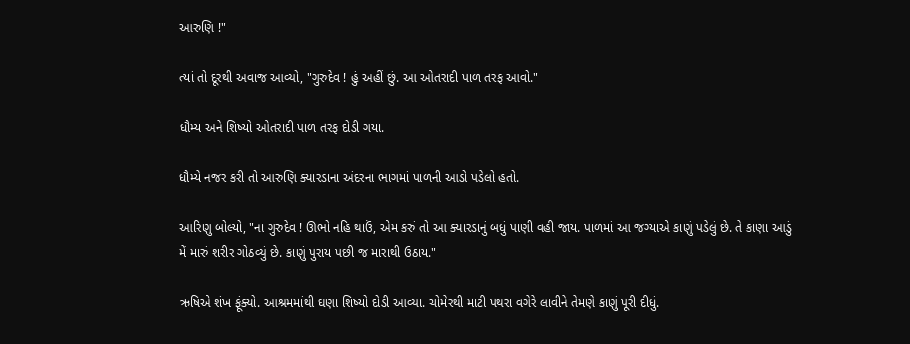આરુણિ !"

ત્યાં તો દૂરથી અવાજ આવ્યો, "ગુરુદેવ ! હું અહીં છું. આ ઓતરાદી પાળ તરફ આવો."

ધૌમ્ય અને શિષ્યો ઓતરાદી પાળ તરફ દોડી ગયા.

ધૌમ્યે નજર કરી તો આરુણિ ક્યારડાના અંદરના ભાગમાં પાળની આડો પડેલો હતો.

આરિણુ બોલ્યો, "ના ગુરુદેવ ! ઊભો નહિ થાઉં, એમ કરું તો આ ક્યારડાનું બધું પાણી વહી જાય. પાળમાં આ જગ્યાએ કાણું પડેલું છે. તે કાણા આડું મેં મારું શરીર ગોઠવ્યું છે. કાણું પુરાય પછી જ મારાથી ઉઠાય."

ઋષિએ શંખ ફૂંક્યો. આશ્રમમાંથી ઘણા શિષ્યો દોડી આવ્યા. ચોમેરથી માટી પથરા વગેરે લાવીને તેમણે કાણું પૂરી દીધું.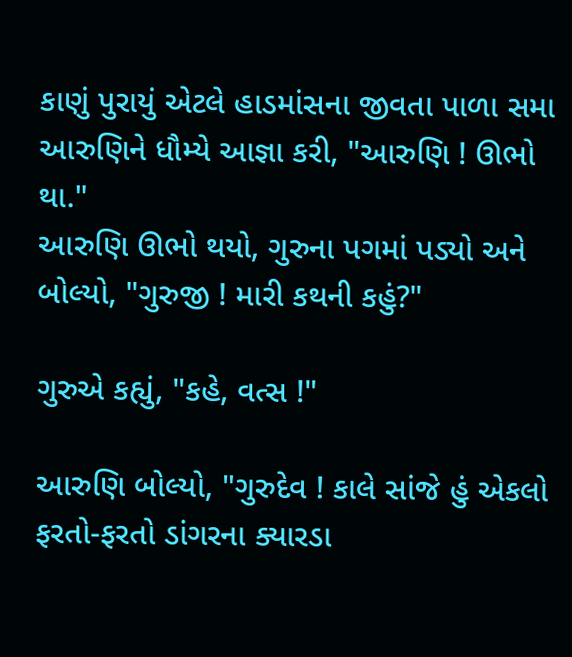કાણું પુરાયું એટલે હાડમાંસના જીવતા પાળા સમા આરુણિને ધૌમ્યે આજ્ઞા કરી, "આરુણિ ! ઊભો થા."
આરુણિ ઊભો થયો, ગુરુના પગમાં પડ્યો અને બોલ્યો, "ગુરુજી ! મારી કથની કહું?"

ગુરુએ કહ્યું, "કહે, વત્સ !"

આરુણિ બોલ્યો, "ગુરુદેવ ! કાલે સાંજે હું એકલો ફરતો-ફરતો ડાંગરના ક્યારડા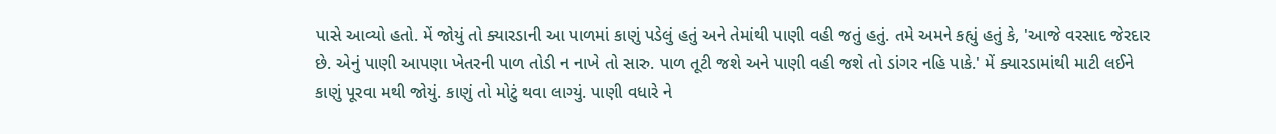પાસે આવ્યો હતો. મેં જોયું તો ક્યારડાની આ પાળમાં કાણું પડેલું હતું અને તેમાંથી પાણી વહી જતું હતું. તમે અમને કહ્યું હતું કે, 'આજે વરસાદ જેરદાર છે. એનું પાણી આપણા ખેતરની પાળ તોડી ન નાખે તો સારુ. પાળ તૂટી જશે અને પાણી વહી જશે તો ડાંગર નહિ પાકે.' મેં ક્યારડામાંથી માટી લઈને કાણું પૂરવા મથી જોયું. કાણું તો મોટું થવા લાગ્યું. પાણી વધારે ને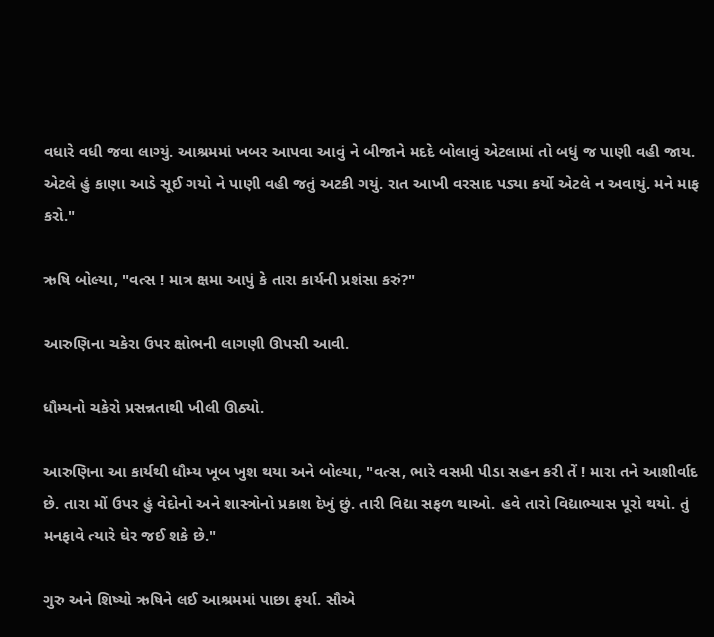વધારે વધી જવા લાગ્યું. આશ્રમમાં ખબર આપવા આવું ને બીજાને મદદે બોલાવું એટલામાં તો બધું જ પાણી વહી જાય. એટલે હું કાણા આડે સૂઈ ગયો ને પાણી વહી જતું અટકી ગયું. રાત આખી વરસાદ પડ્યા કર્યો એટલે ન અવાયું. મને માફ કરો."

ઋષિ બોલ્યા, "વત્સ ! માત્ર ક્ષમા આપું કે તારા કાર્યની પ્રશંસા કરું?"

આરુણિના ચકેરા ઉપર ક્ષોભની લાગણી ઊપસી આવી.

ધૌમ્યનો ચકેરો પ્રસન્નતાથી ખીલી ઊઠ્યો.

આરુણિના આ કાર્યથી ધૌમ્ય ખૂબ ખુશ થયા અને બોલ્યા, "વત્સ, ભારે વસમી પીડા સહન કરી તેં ! મારા તને આશીર્વાદ છે. તારા મોં ઉપર હું વેદોનો અને શાસ્ત્રોનો પ્રકાશ દેખું છું. તારી વિદ્યા સફળ થાઓ. હવે તારો વિદ્યાભ્યાસ પૂરો થયો. તું મનફાવે ત્યારે ઘેર જઈ શકે છે."

ગુરુ અને શિષ્યો ઋષિને લઈ આશ્રમમાં પાછા ફર્યા. સૌએ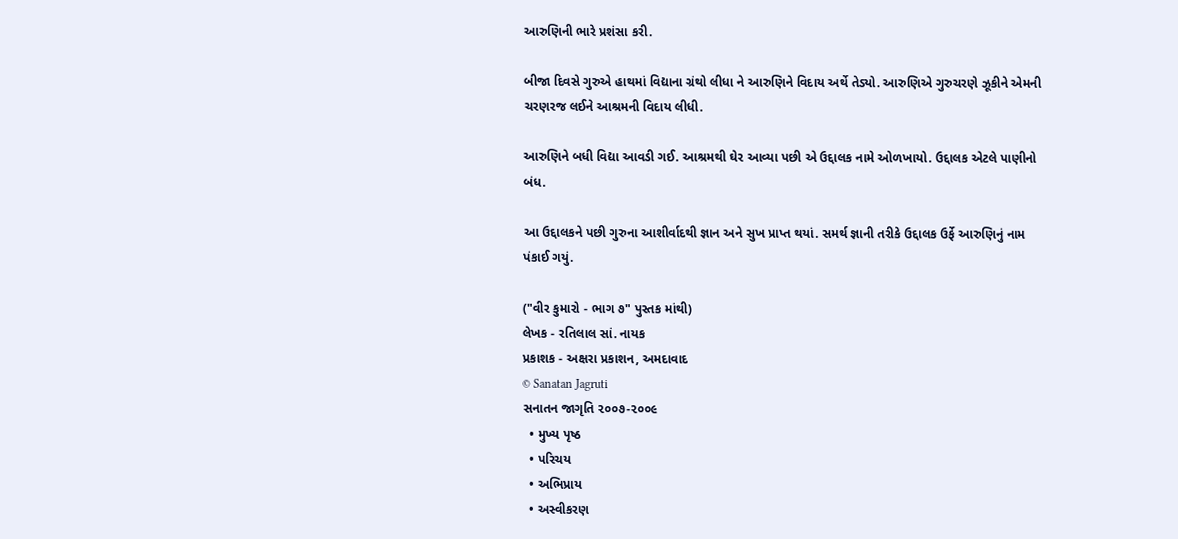આરુણિની ભારે પ્રશંસા કરી.

બીજા દિવસે ગુરુએ હાથમાં વિદ્યાના ગ્રંથો લીધા ને આરુણિને વિદાય અર્થે તેડ્યો. આરુણિએ ગુરુચરણે ઝૂકીને એમની ચરણરજ લઈને આશ્રમની વિદાય લીધી.

આરુણિને બધી વિદ્યા આવડી ગઈ. આશ્રમથી ઘેર આવ્યા પછી એ ઉદ્દાલક નામે ઓળખાયો. ઉદ્દાલક એટલે પાણીનો બંધ.

આ ઉદ્દાલકને પછી ગુરુના આશીર્વાદથી જ્ઞાન અને સુખ પ્રાપ્ત થયાં. સમર્થ જ્ઞાની તરીકે ઉદ્દાલક ઉર્ફે આરુણિનું નામ પંકાઈ ગયું.

("વીર કુમારો - ભાગ ૭" પુસ્તક માંથી)
લેખક - રતિલાલ સાં. નાયક
પ્રકાશક - અક્ષરા પ્રકાશન, અમદાવાદ
© Sanatan Jagruti
સનાતન જાગૃતિ ૨૦૦૭-૨૦૦૯
  • મુખ્ય પૃષ્ઠ
  • પરિચય
  • અભિપ્રાય
  • અસ્વીકરણ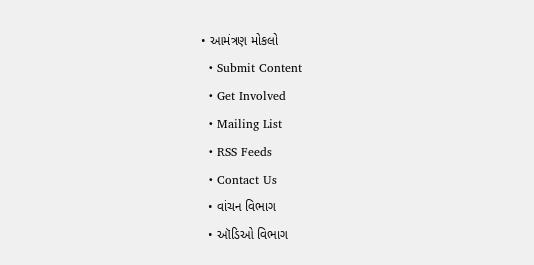• આમંત્રણ મોકલો
  • Submit Content
  • Get Involved
  • Mailing List
  • RSS Feeds
  • Contact Us
  • વાંચન વિભાગ
  • ઑડિઓ વિભાગ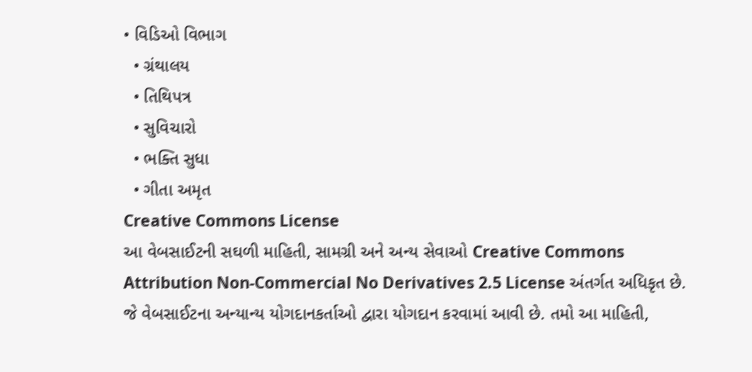• વિડિઓ વિભાગ
  • ગ્રંથાલય
  • તિથિપત્ર
  • સુવિચારો
  • ભક્તિ સુધા
  • ગીતા અમૃત
Creative Commons License
આ વેબસાઈટની સઘળી માહિતી, સામગ્રી અને અન્ય સેવાઓ Creative Commons Attribution Non-Commercial No Derivatives 2.5 License અંતર્ગત અધિકૃત છે. જે વેબસાઈટના અન્યાન્ય યોગદાનકર્તાઓ દ્વારા યોગદાન કરવામાં આવી છે. તમો આ માહિતી,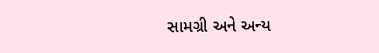સામગ્રી અને અન્ય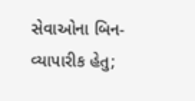સેવાઓના બિન-વ્યાપારીક હેતુ;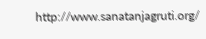http://www.sanatanjagruti.org/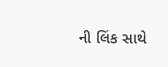ની લિંક સાથે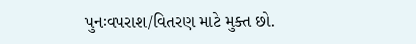પુનઃવપરાશ/વિતરણ માટે મુક્ત છો.